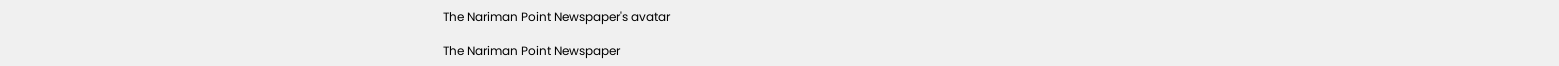The Nariman Point Newspaper's avatar

The Nariman Point Newspaper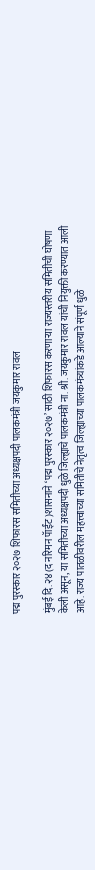पद्म पुरस्कार २०२७ शिफारस समितीच्या अध्यक्षपदी पालकमंत्री जयकुमार रावल

मुंबई दि.२४(द नरिमन पॅाईंट)शासनाने ‘पद्म पुरस्कार २०२७’ साठी शिफारस करणाऱ्या राज्यस्तरीय समितीची घोषणा केली असून, या समितीच्या अध्यक्षपदी धुळे जिल्ह्याचे पालकमंत्री ना. श्री. जयकुमार रावल यांची नियुक्ती करण्यात आली आहे. राज्य पातळीवरील महत्त्वाच्या समितीचे नेतृत्व जिल्ह्याच्या पालकमंत्र्यांकडे आल्याने संपूर्ण धुळे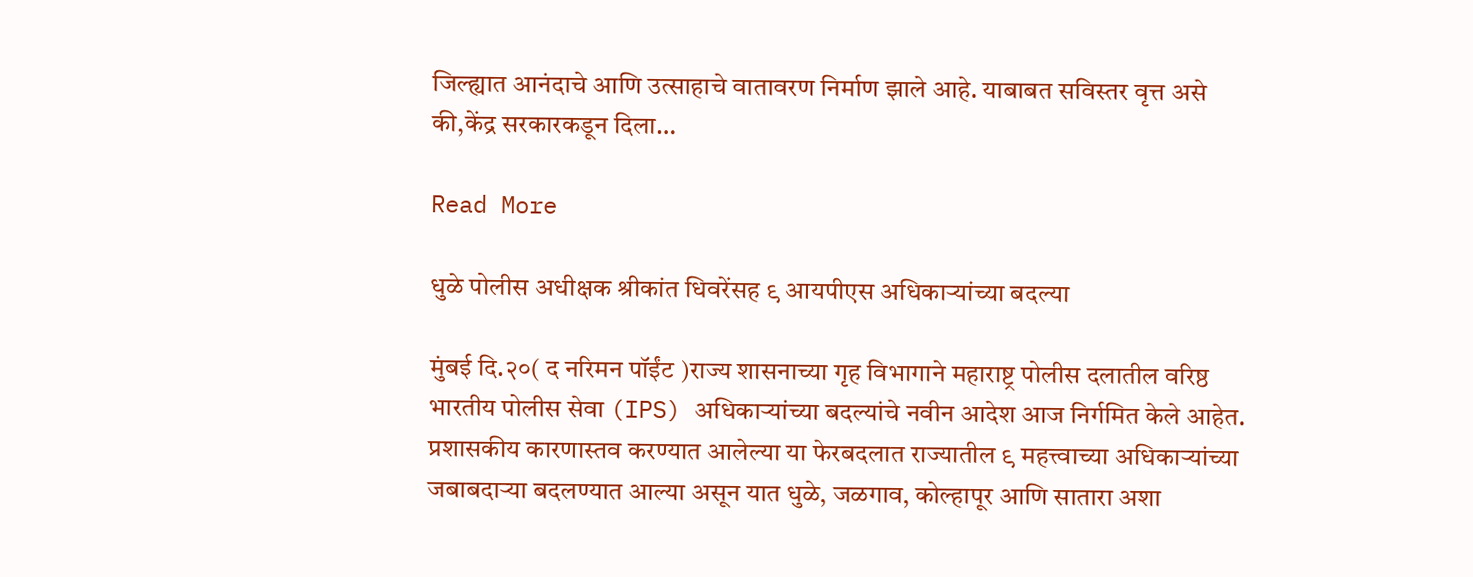जिल्ह्यात आनंदाचे आणि उत्साहाचे वातावरण निर्माण झाले आहे. याबाबत सविस्तर वृत्त असे की,केंद्र सरकारकडून दिला…

Read More

धुळे पोलीस अधीक्षक श्रीकांत धिवरेंसह ९ आयपीएस अधिकाऱ्यांच्या बदल्या

मुंबई दि.२०( द नरिमन पॉईंट )राज्य शासनाच्या गृह विभागाने महाराष्ट्र पोलीस दलातील वरिष्ठ भारतीय पोलीस सेवा (IPS) अधिकाऱ्यांच्या बदल्यांचे नवीन आदेश आज निर्गमित केले आहेत. प्रशासकीय कारणास्तव करण्यात आलेल्या या फेरबदलात राज्यातील ९ महत्त्वाच्या अधिकाऱ्यांच्या जबाबदाऱ्या बदलण्यात आल्या असून यात धुळे, जळगाव, कोल्हापूर आणि सातारा अशा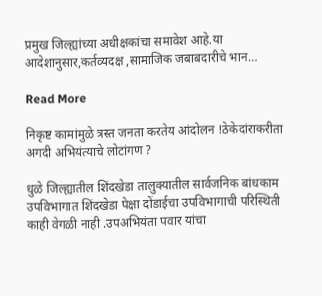प्रमुख जिल्ह्यांच्या अधीक्षकांचा समावेश आहे.या आदेशानुसार,कर्तव्यदक्ष ,सामाजिक जबाबदारीचे भान…

Read More

निकृष्ट कामांमुळे त्रस्त जनता करतेय आंदोलन !ठेकेदांराकरीता अगदी अभियंत्याचे लोटांगण ?

धुळे जिल्ह्यातील शिंदखेडा तालुक्यातील सार्वजनिक बांधकाम उपविभागात शिंदखेडा पेक्षा दोंडाईचा उपविभागाची परिस्थिती काही वेगळी नाही .उपअभियंता पवार यांचा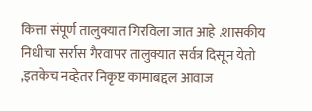कित्ता संपूर्ण तालुक्यात गिरविला जात आहे .शासकीय निधीचा सर्रास गैरवापर तालुक्यात सर्वत्र दिसून येतो ,इतकेच नव्हेतर निकृष्ट कामाबद्दल आवाज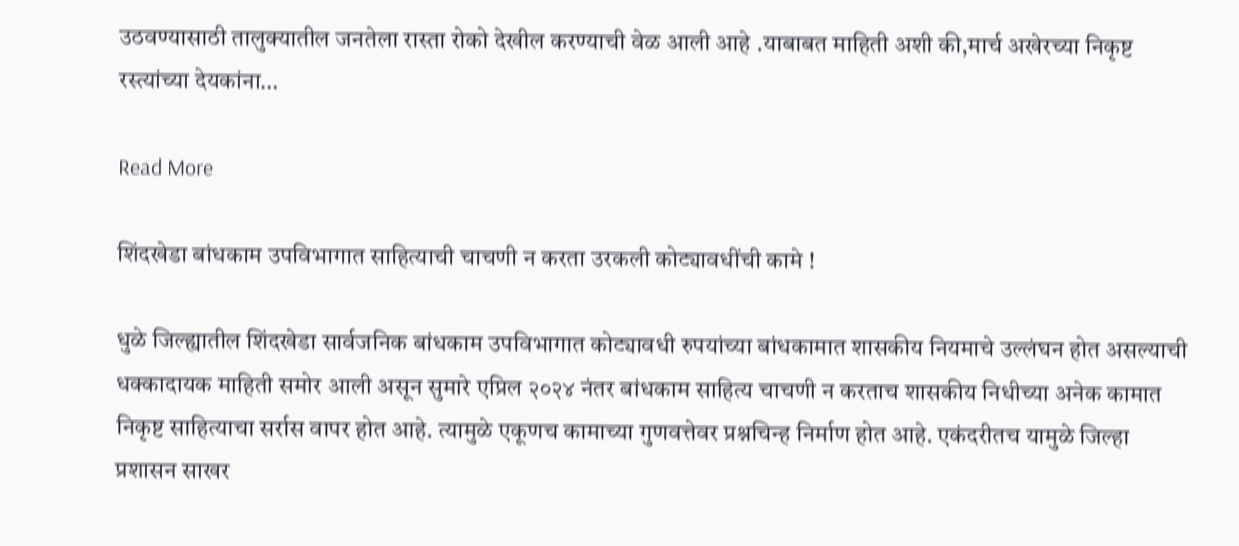उठवण्यासाठी तालुक्यातील जनतेला रास्ता रोको देखील करण्याची वेळ आली आहे .याबाबत माहिती अशी की,मार्च अखेरच्या निकृष्ट रस्त्यांच्या देयकांना…

Read More

शिंदखेडा बांधकाम उपविभागात साहित्याची चाचणी न करता उरकली कोट्यावधींची कामे !

धुळे जिल्ह्यातील शिंदखेडा सार्वजनिक बांधकाम उपविभागात कोट्यावधी रुपयांच्या बांधकामात शासकीय नियमाचे उल्लंघन होत असल्याची धक्कादायक माहिती समोर आली असून सुमारे एप्रिल २०२४ नंतर बांधकाम साहित्य चाचणी न करताच शासकीय निधीच्या अनेक कामात निकृष्ट साहित्याचा सर्रास वापर होत आहे. त्यामुळे एकूणच कामाच्या गुणवत्तेवर प्रश्नचिन्ह निर्माण होत आहे. एकंदरीतच यामुळे जिल्हा प्रशासन साखर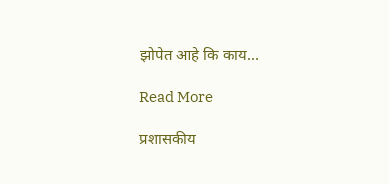झोपेत आहे कि काय…

Read More

प्रशासकीय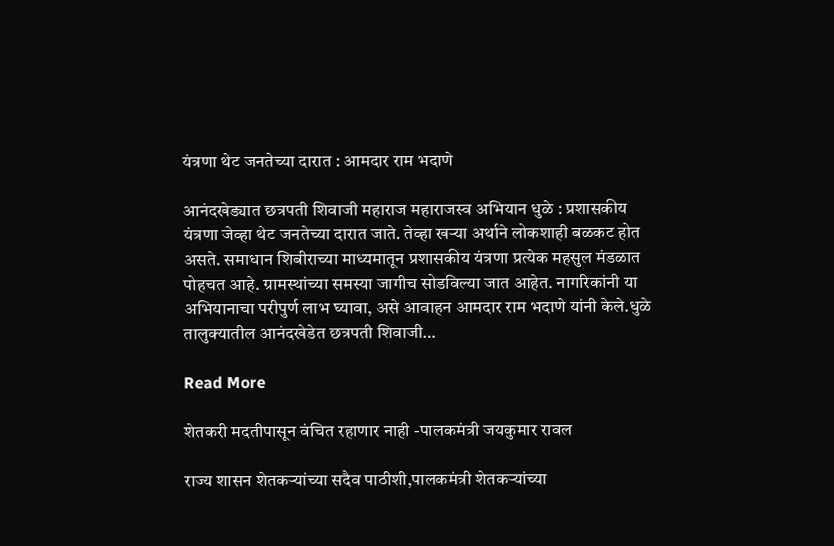यंत्रणा थेट जनतेच्या दारात : आमदार राम भदाणे

आनंदखेड्यात छत्रपती शिवाजी महाराज महाराजस्व अभियान धुळे : प्रशासकीय यंत्रणा जेव्हा थेट जनतेच्या दारात जाते. तेव्हा खऱ्या अर्थाने लोकशाही बळकट होत असते. समाधान शिबीराच्या माध्यमातून प्रशासकीय यंत्रणा प्रत्येक महसुल मंडळात पोहचत आहे. ग्रामस्थांच्या समस्या जागीच सोडविल्या जात आहेत. नागरिकांनी या अभियानाचा परीपुर्ण लाभ घ्यावा, असे आवाहन आमदार राम भदाणे यांनी केले.धुळे तालुक्यातील आनंदखेडेत छत्रपती शिवाजी…

Read More

शेतकरी मदतीपासून वंचित रहाणार नाही -पालकमंत्री जयकुमार रावल

राज्य शासन शेतकऱ्यांच्या सदैव पाठीशी,पालकमंत्री शेतकऱ्यांच्या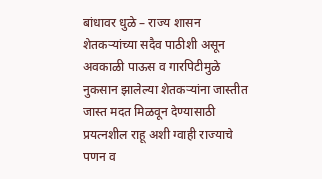बांधावर धुळे – राज्य शासन शेतकऱ्यांच्या सदैव पाठीशी असून अवकाळी पाऊस व गारपिटीमुळे नुकसान झालेल्या शेतकऱ्यांना जास्तीत जास्त मदत मिळवून देण्यासाठी प्रयत्नशील राहू अशी ग्वाही राज्याचे पणन व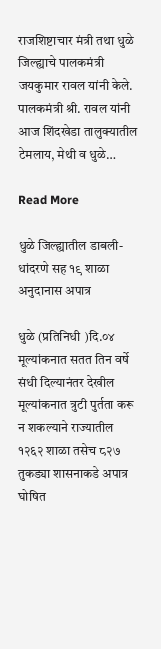राजशिष्टाचार मंत्री तथा धुळे जिल्ह्याचे पालकमंत्री जयकुमार रावल यांनी केले. पालकमंत्री श्री. रावल यांनी आज शिंदखेडा तालुक्यातील टेमलाय, मेथी व धुळे…

Read More

धुळे जिल्ह्यातील डाबली-धांदरणे सह १९ शाळा अनुदानास अपात्र

धुळे (प्रतिनिधी )दि.०४ मूल्यांकनात सतत तिन वर्षे संधी दिल्यानंतर देखील मूल्यांकनात त्रुटी पुर्तता करू न शकल्याने राज्यातील १२६२ शाळा तसेच ८२७ तुकड्या शासनाकडे अपात्र घोषित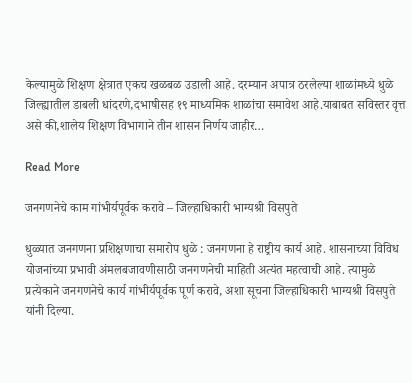केल्यामुळे शिक्षण क्षेत्रात एकच खळबळ उडाली आहे. दरम्यान अपात्र ठरलेल्या शाळांमध्ये धुळे जिल्ह्यातील डाबली धांदरणे,दभाषीसह १९ माध्यमिक शाळांचा समावेश आहे.याबाबत सविस्तर वृत्त असे की,शालेय शिक्षण विभागाने तीन शासन निर्णय जाहीर…

Read More

जनगणनेचे काम गांभीर्यपूर्वक करावे – जिल्हाधिकारी भाग्यश्री विसपुते

धुळ्यात जनगणना प्रशिक्षणाचा समारोप धुळे : जनगणना हे राष्ट्रीय कार्य आहे. शासनाच्या विविध योजनांच्या प्रभावी अंमलबजावणीसाठी जनगणनेची माहिती अत्यंत महत्वाची आहे. त्यामुळे प्रत्येकाने जनगणनेचे कार्य गांभीर्यपूर्वक पूर्ण करावे, अशा सूचना जिल्हाधिकारी भाग्यश्री विसपुते यांनी दिल्या.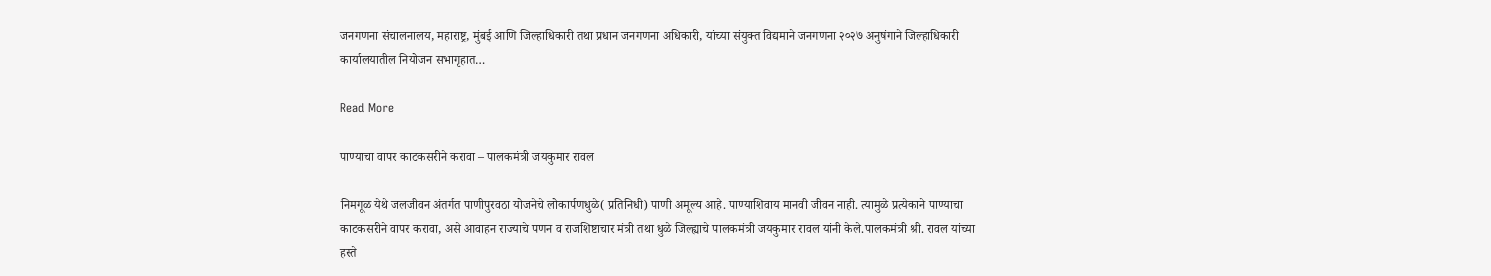जनगणना संचालनालय, महाराष्ट्र, मुंबई आणि जिल्हाधिकारी तथा प्रधान जनगणना अधिकारी, यांच्या संयुक्त विद्यमाने जनगणना २०२७ अनुषंगाने जिल्हाधिकारी कार्यालयातील नियोजन सभागृहात…

Read More

पाण्याचा वापर काटकसरीने करावा – पालकमंत्री जयकुमार रावल

निमगूळ येथे जलजीवन अंतर्गत पाणीपुरवठा योजनेचे लोकार्पणधुळे( प्रतिनिधी) पाणी अमूल्य आहे. पाण्याशिवाय मानवी जीवन नाही. त्यामुळे प्रत्येकाने पाण्याचा काटकसरीने वापर करावा, असे आवाहन राज्याचे पणन व राजशिष्टाचार मंत्री तथा धुळे जिल्ह्याचे पालकमंत्री जयकुमार रावल यांनी केले.पालकमंत्री श्री. रावल यांच्या हस्ते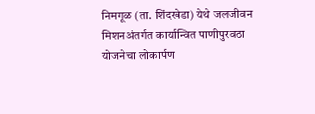निमगूळ (ता. शिंदखेडा) येथे जलजीवन मिशनअंतर्गत कार्यान्वित पाणीपुरवठा योजनेचा लोकार्पण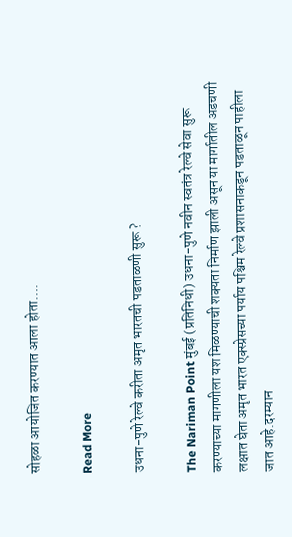सोहळा आयोजित करण्यात आला होता….

Read More

उधना-पुणे रेल्वे करीता अमृत भारतची पडताळणी सुरू ?

The Nariman Point मुंबई (प्रतिनिधी) उधना-पुणे नवीन स्वतंत्र रेल्वे सेवा सुरू करण्याच्या मागणीला यश मिळण्याची शक्यता निर्माण झाली असून या मार्गातील अडचणी लक्षात घेता अमृत भारत एक्स्प्रेसच्या पर्याय पश्चिम रेल्वे प्रशासनाकडून पडताळून पाहीला जात आहे.दरम्यान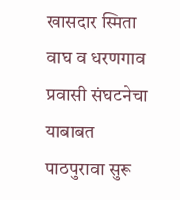खासदार स्मिता वाघ व धरणगाव प्रवासी संघटनेचा याबाबत पाठपुरावा सुरू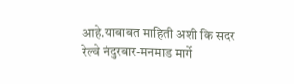आहे.याबाबत माहिती अशी कि सदर रेल्वे नंदुरबार-मनमाड मार्गे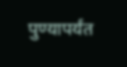पुण्यापर्यंत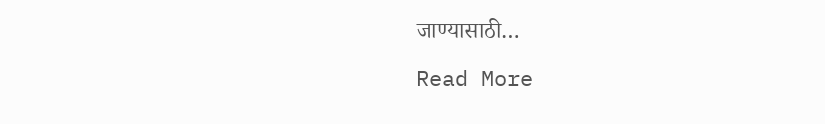जाण्यासाठी…

Read More